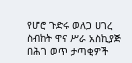የሆሮ ጉድሩ ወለጋ ሀገረ ስብከት ዋና ሥራ አስኪያጅ በሕገ ወጥ ታጣቂዎች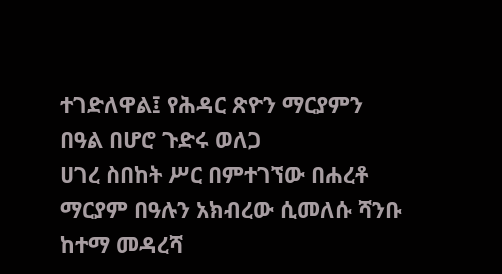ተገድለዋል፤ የሕዳር ጽዮን ማርያምን በዓል በሆሮ ጉድሩ ወለጋ
ሀገረ ስበከት ሥር በምተገኘው በሐረቶ ማርያም በዓሉን አክብረው ሲመለሱ ሻንቡ ከተማ መዳረሻ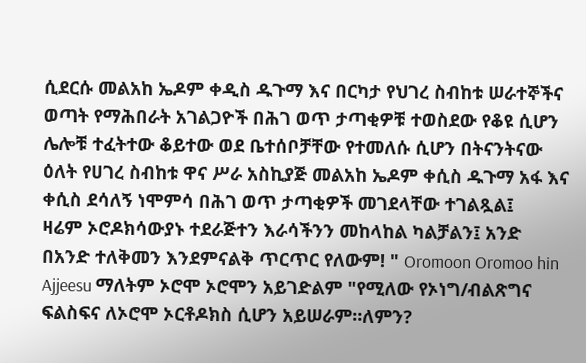ሲደርሱ መልአከ ኤዶም ቀዲስ ዱጉማ እና በርካታ የህገረ ስብከቱ ሠራተኞችና ወጣት የማሕበራት አገልጋዮች በሕገ ወጥ ታጣቂዎቹ ተወስደው የቆዩ ሲሆን ሌሎቹ ተፈትተው ቆይተው ወደ ቤተሰቦቻቸው የተመለሱ ሲሆን በትናንትናው ዕለት የሀገረ ስብከቱ ዋና ሥራ አስኪያጅ መልአከ ኤዶም ቀሲስ ዱጉማ አፋ እና ቀሲስ ደሳለኝ ነሞምሳ በሕገ ወጥ ታጣቂዎች መገደላቸው ተገልጿል፤
ዛሬም ኦሮዶክሳውያኑ ተደራጅተን እራሳችንን መከላከል ካልቻልን፤ አንድ በአንድ ተለቅመን እንደምናልቅ ጥርጥር የለውም! " Oromoon Oromoo hin Ajjeesu ማለትም ኦሮሞ ኦሮሞን አይገድልም "የሚለው የኦነግ/ብልጽግና ፍልስፍና ለኦሮሞ ኦርቶዶክስ ሲሆን አይሠራም።ለምን?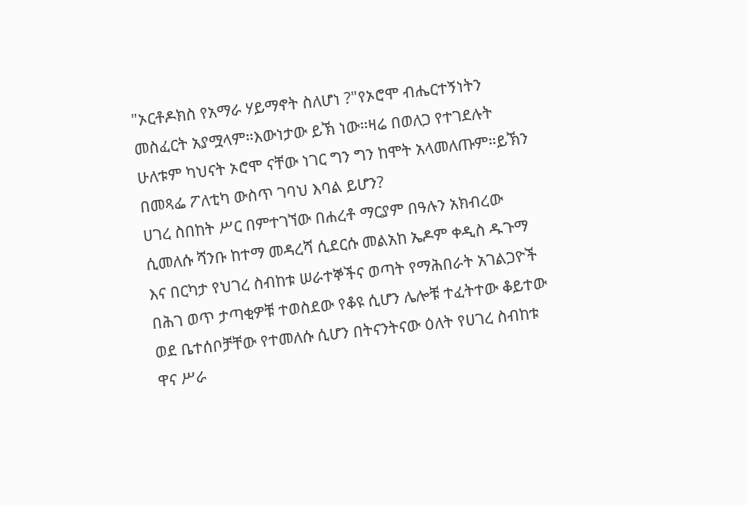"ኦርቶዶክስ የአማራ ሃይማኖት ስለሆነ ?"የኦሮሞ ብሔርተኝነትን መስፈርት አያሟላም።እውነታው ይኽ ነው።ዛሬ በወለጋ የተገደሉት ሁለቱም ካህናት ኦሮሞ ናቸው ነገር ግን ግን ከሞት አላመለጡም።ይኽን በመጻፌ ፖለቲካ ውስጥ ገባህ እባል ይሆን?
ሀገረ ስበከት ሥር በምተገኘው በሐረቶ ማርያም በዓሉን አክብረው ሲመለሱ ሻንቡ ከተማ መዳረሻ ሲደርሱ መልአከ ኤዶም ቀዲስ ዱጉማ እና በርካታ የህገረ ስብከቱ ሠራተኞችና ወጣት የማሕበራት አገልጋዮች በሕገ ወጥ ታጣቂዎቹ ተወስደው የቆዩ ሲሆን ሌሎቹ ተፈትተው ቆይተው ወደ ቤተሰቦቻቸው የተመለሱ ሲሆን በትናንትናው ዕለት የሀገረ ስብከቱ ዋና ሥራ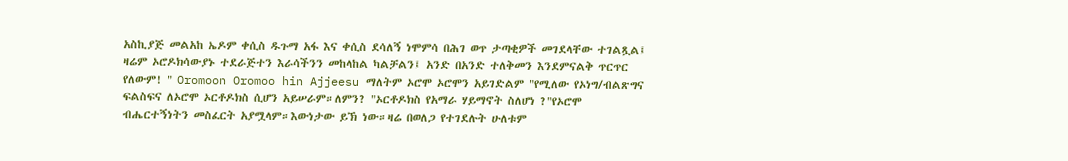አስኪያጅ መልአከ ኤዶም ቀሲስ ዱጉማ አፋ እና ቀሲስ ደሳለኝ ነሞምሳ በሕገ ወጥ ታጣቂዎች መገደላቸው ተገልጿል፤
ዛሬም ኦሮዶክሳውያኑ ተደራጅተን እራሳችንን መከላከል ካልቻልን፤ አንድ በአንድ ተለቅመን እንደምናልቅ ጥርጥር የለውም! " Oromoon Oromoo hin Ajjeesu ማለትም ኦሮሞ ኦሮሞን አይገድልም "የሚለው የኦነግ/ብልጽግና ፍልስፍና ለኦሮሞ ኦርቶዶክስ ሲሆን አይሠራም።ለምን? "ኦርቶዶክስ የአማራ ሃይማኖት ስለሆነ ?"የኦሮሞ ብሔርተኝነትን መስፈርት አያሟላም።እውነታው ይኽ ነው።ዛሬ በወለጋ የተገደሉት ሁለቱም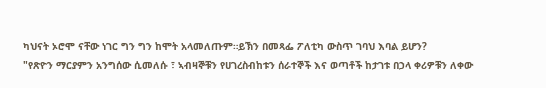ካህናት ኦሮሞ ናቸው ነገር ግን ግን ከሞት አላመለጡም።ይኽን በመጻፌ ፖለቲካ ውስጥ ገባህ እባል ይሆን?
"የጽዮን ማርያምን አንግሰው ሲመለሱ ፣ ኣብዛኞቹን የሀገረስብከቱን ሰራተኞች እና ወጣቶች ከታገቱ በኃላ ቀሪዎቹን ለቀው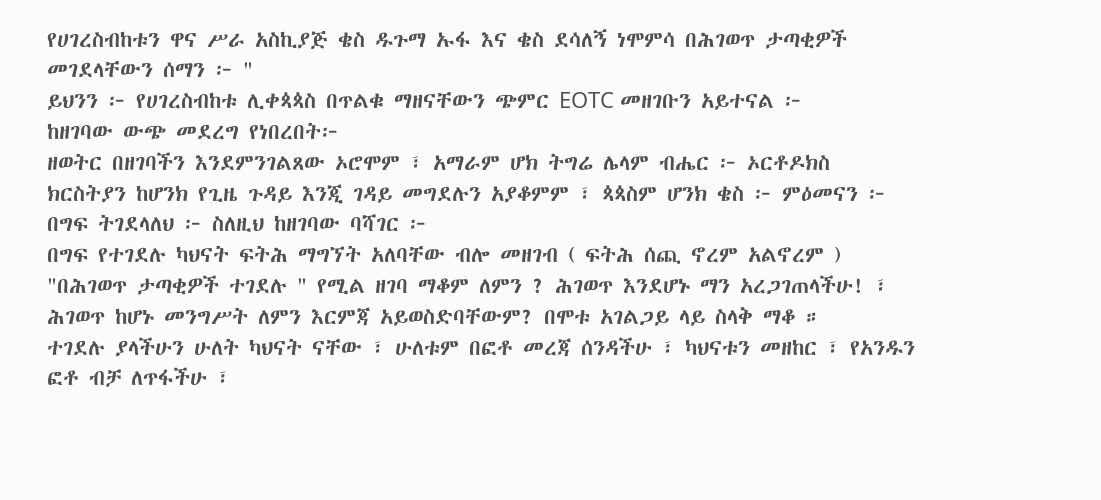የሀገረስብከቱን ዋና ሥራ አስኪያጅ ቄስ ዱጉማ ኡፋ እና ቄስ ደሳለኝ ነሞምሳ በሕገወጥ ታጣቂዎች መገደላቸውን ሰማን ፦ "
ይህንን ፦ የሀገረስብከቱ ሊቀጳጳስ በጥልቁ ማዘናቸውን ጭምር EOTC መዘገቡን አይተናል ፦
ከዘገባው ውጭ መደረግ የነበረበት፦
ዘወትር በዘገባችን እንደምንገልጸው ኦሮሞም ፣ አማራም ሆክ ትግሬ ሌላም ብሔር ፦ ኦርቶዶክስ ክርስትያን ከሆንክ የጊዜ ጉዳይ እንጂ ገዳይ መግደሉን አያቆምም ፣ ጳጳስም ሆንክ ቄስ ፦ ምዕመናን ፦ በግፍ ትገደላለህ ፦ ስለዚህ ከዘገባው ባሻገር ፦
በግፍ የተገደሉ ካህናት ፍትሕ ማግኘት አለባቸው ብሎ መዘገብ ( ፍትሕ ሰጪ ኖረም አልኖረም )
"በሕገወጥ ታጣቂዎች ተገደሉ " የሚል ዘገባ ማቆም ለምን ? ሕገወጥ እንደሆኑ ማን አረጋገጠላችሁ! ፣ ሕገወጥ ከሆኑ መንግሥት ለምን እርምጃ አይወስድባቸውም? በሞቱ አገልጋይ ላይ ስላቅ ማቆ ።
ተገደሉ ያላችሁን ሁለት ካህናት ናቸው ፣ ሁለቱም በፎቶ መረጃ ሰንዳችሁ ፣ ካህናቱን መዘከር ፣ የአንዱን ፎቶ ብቻ ለጥፋችሁ ፣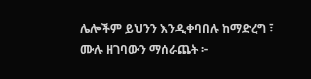ሌሎችም ይህንን እንዲቀባበሉ ከማድረግ ፣ ሙሉ ዘገባውን ማሰራጨት ፦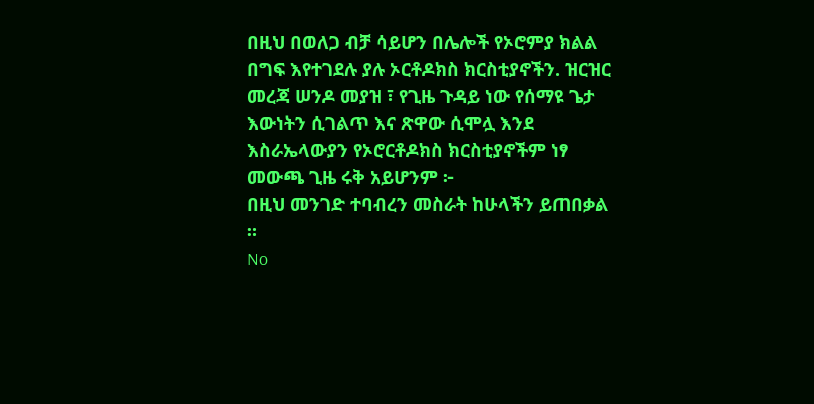በዚህ በወለጋ ብቻ ሳይሆን በሌሎች የኦሮምያ ክልል በግፍ እየተገደሉ ያሉ ኦርቶዶክስ ክርስቲያኖችን. ዝርዝር መረጃ ሠንዶ መያዝ ፣ የጊዜ ጉዳይ ነው የሰማዩ ጌታ እውነትን ሲገልጥ እና ጽዋው ሲሞሏ እንደ እስራኤላውያን የኦሮርቶዶክስ ክርስቲያኖችም ነፃ መውጫ ጊዜ ሩቅ አይሆንም ፦
በዚህ መንገድ ተባብረን መስራት ከሁላችን ይጠበቃል ።
No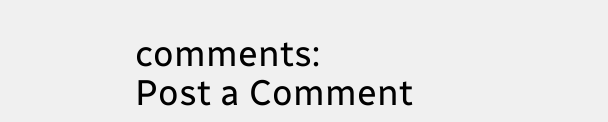comments:
Post a Comment